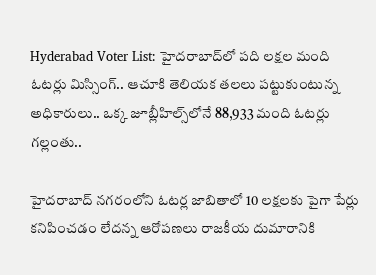Hyderabad Voter List: హైదరాబాద్‌లో పది లక్షల మంది ఓటర్లు మిస్సింగ్.. ఆచూకి తెలియక తలలు పట్టుకుంటున్న అధికారులు.. ఒక్క జూబ్లీహిల్స్‌లోనే 88,933 మంది ఓటర్లు గల్లంతు..

హైదరాబాద్ నగరంలోని ఓటర్ల జాబితాలో 10 లక్షలకు పైగా పేర్లు కనిపించడం లేదన్న ఆరోపణలు రాజకీయ దుమారానికి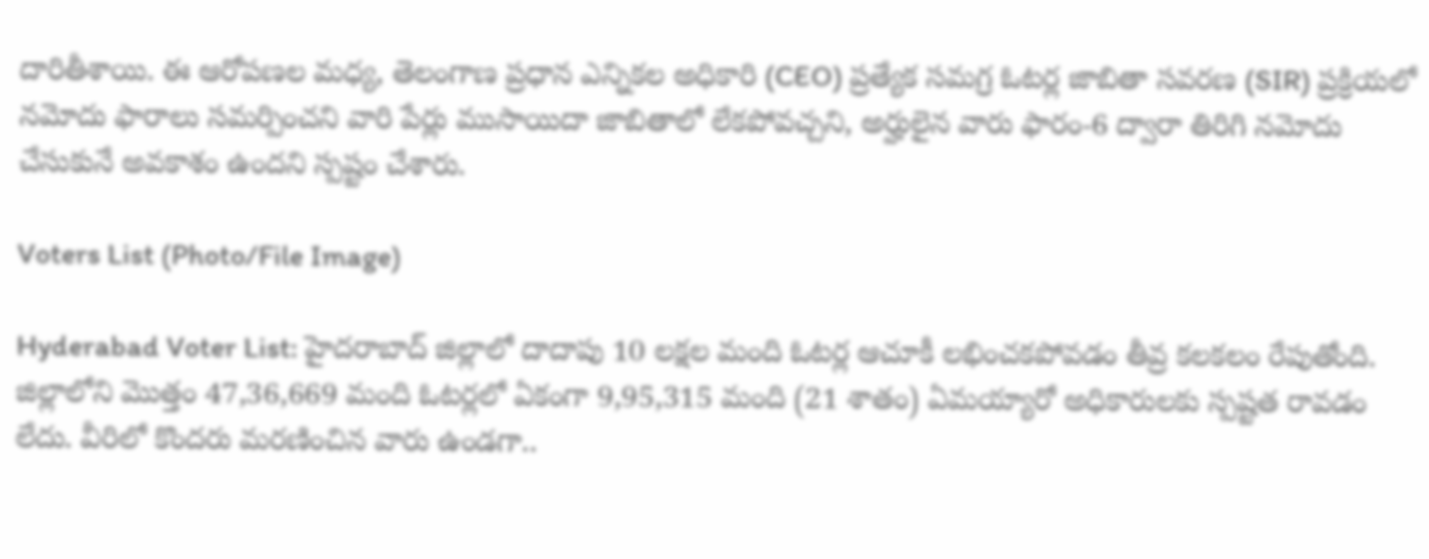దారితీశాయి. ఈ ఆరోపణల మధ్య, తెలంగాణ ప్రధాన ఎన్నికల అధికారి (CEO) ప్రత్యేక సమగ్ర ఓటర్ల జాబితా సవరణ (SIR) ప్రక్రియలో నమోదు ఫారాలు సమర్పించని వారి పేర్లు ముసాయిదా జాబితాలో లేకపోవచ్చని, అర్హులైన వారు ఫారం-6 ద్వారా తిరిగి నమోదు చేసుకునే అవకాశం ఉందని స్పష్టం చేశారు.

Voters List (Photo/File Image)

Hyderabad Voter List: హైదరాబాద్ జిల్లాలో దాదాపు 10 లక్షల మంది ఓటర్ల ఆచూకీ లభించకపోవడం తీవ్ర కలకలం రేపుతోంది. జిల్లాలోని మొత్తం 47,36,669 మంది ఓటర్లలో ఏకంగా 9,95,315 మంది (21 శాతం) ఏమయ్యారో అధికారులకు స్పష్టత రావడం లేదు. వీరిలో కొందరు మరణించిన వారు ఉండగా..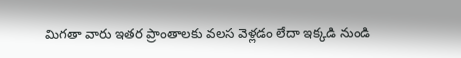మిగతా వారు ఇతర ప్రాంతాలకు వలస వెళ్లడం లేదా ఇక్కడి నుండి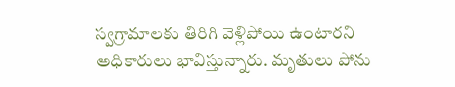స్వగ్రామాలకు తిరిగి వెళ్లిపోయి ఉంటారని అధికారులు భావిస్తున్నారు. మృతులు పోను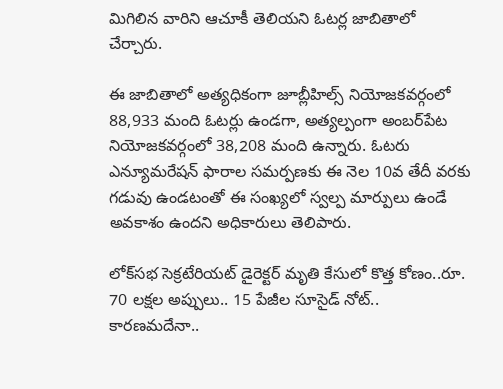మిగిలిన వారిని ఆచూకీ తెలియని ఓటర్ల జాబితాలో చేర్చారు.

ఈ జాబితాలో అత్యధికంగా జూబ్లీహిల్స్ నియోజకవర్గంలో 88,933 మంది ఓటర్లు ఉండగా, అత్యల్పంగా అంబర్‌పేట నియోజకవర్గంలో 38,208 మంది ఉన్నారు. ఓటరు ఎన్యూమరేషన్ ఫారాల సమర్పణకు ఈ నెల 10వ తేదీ వరకు గడువు ఉండటంతో ఈ సంఖ్యలో స్వల్ప మార్పులు ఉండే అవకాశం ఉందని అధికారులు తెలిపారు.

లోక్‌సభ సెక్రటేరియట్ డైరెక్టర్ మృతి కేసులో కొత్త కోణం..రూ. 70 లక్షల అప్పులు.. 15 పేజీల సూసైడ్ నోట్.. కారణమదేనా..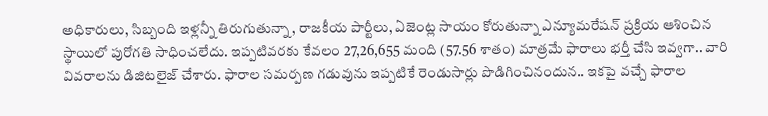అధికారులు, సిబ్బంది ఇళ్లన్నీ తిరుగుతున్నా, రాజకీయ పార్టీలు, ఏజెంట్ల సాయం కోరుతున్నా ఎన్యూమరేషన్ ప్రక్రియ ఆశించిన స్థాయిలో పురోగతి సాధించలేదు. ఇప్పటివరకు కేవలం 27,26,655 మంది (57.56 శాతం) మాత్రమే ఫారాలు భర్తీ చేసి ఇవ్వగా.. వారి వివరాలను డిజిటలైజ్ చేశారు. ఫారాల సమర్పణ గడువును ఇప్పటికే రెండుసార్లు పొడిగించినందున.. ఇకపై వచ్చే ఫారాల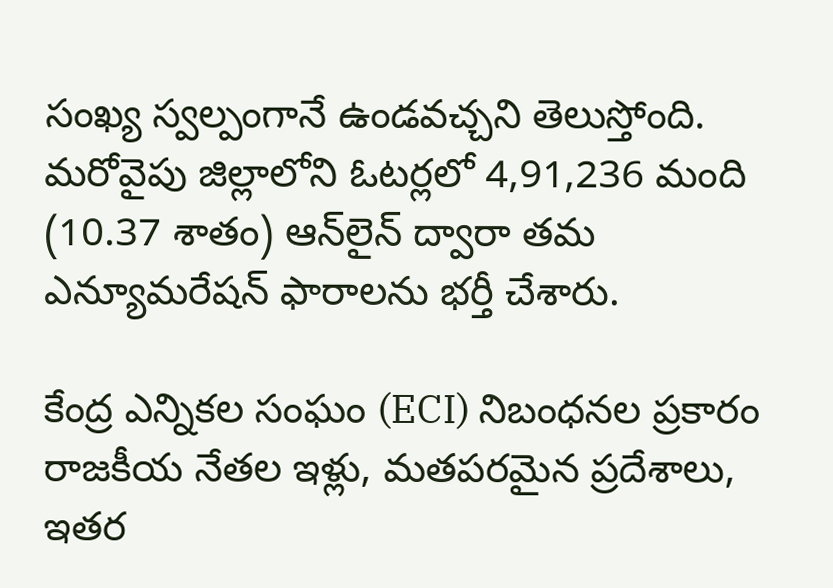సంఖ్య స్వల్పంగానే ఉండవచ్చని తెలుస్తోంది. మరోవైపు జిల్లాలోని ఓటర్లలో 4,91,236 మంది (10.37 శాతం) ఆన్‌లైన్ ద్వారా తమ ఎన్యూమరేషన్ ఫారాలను భర్తీ చేశారు.

కేంద్ర ఎన్నికల సంఘం (ECI) నిబంధనల ప్రకారం రాజకీయ నేతల ఇళ్లు, మతపరమైన ప్రదేశాలు, ఇతర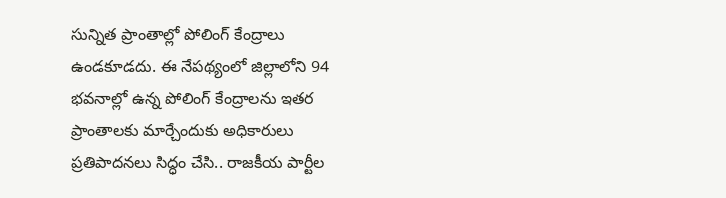సున్నిత ప్రాంతాల్లో పోలింగ్ కేంద్రాలు ఉండకూడదు. ఈ నేపథ్యంలో జిల్లాలోని 94 భవనాల్లో ఉన్న పోలింగ్ కేంద్రాలను ఇతర ప్రాంతాలకు మార్చేందుకు అధికారులు ప్రతిపాదనలు సిద్ధం చేసి.. రాజకీయ పార్టీల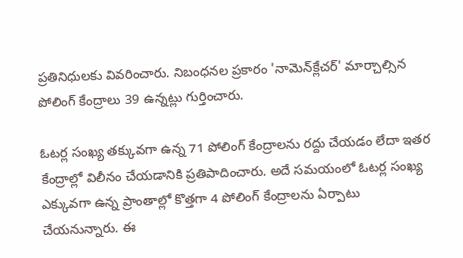ప్రతినిధులకు వివరించారు. నిబంధనల ప్రకారం 'నామెన్‌క్లేచర్' మార్చాల్సిన పోలింగ్ కేంద్రాలు 39 ఉన్నట్లు గుర్తించారు.

ఓటర్ల సంఖ్య తక్కువగా ఉన్న 71 పోలింగ్ కేంద్రాలను రద్దు చేయడం లేదా ఇతర కేంద్రాల్లో విలీనం చేయడానికి ప్రతిపాదించారు. అదే సమయంలో ఓటర్ల సంఖ్య ఎక్కువగా ఉన్న ప్రాంతాల్లో కొత్తగా 4 పోలింగ్ కేంద్రాలను ఏర్పాటు చేయనున్నారు. ఈ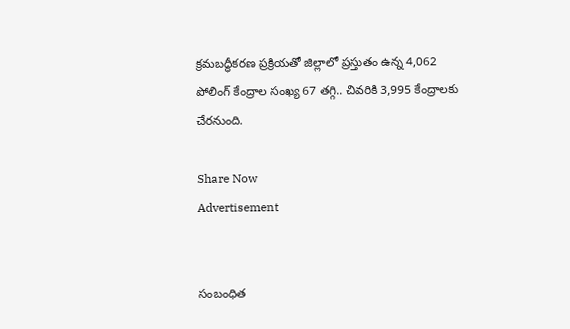క్రమబద్ధీకరణ ప్రక్రియతో జిల్లాలో ప్రస్తుతం ఉన్న 4,062 పోలింగ్ కేంద్రాల సంఖ్య 67 తగ్గి.. చివరికి 3,995 కేంద్రాలకు చేరనుంది.

Share Now
Advertisement


సంబంధిత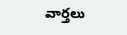వార్తలు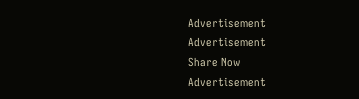Advertisement
Advertisement
Share Now
Advertisement